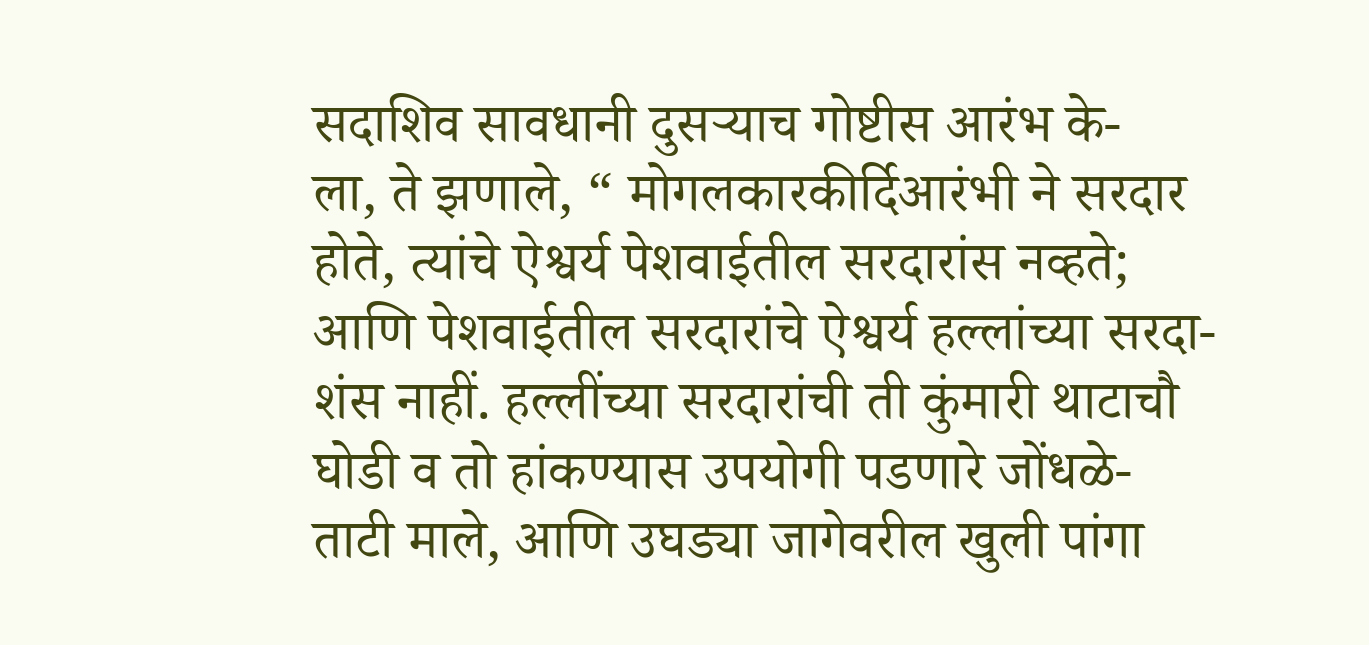सदाशिव सावधानी दुसऱ्याच गोष्टीस आरंभ के-
ला, ते झणाले, “ मोगलकारकीर्दिआरंभी ने सरदार
होते, त्यांचे ऐश्वर्य पेशवाईतील सरदारांस नव्हते;
आणि पेशवाईतील सरदारांचे ऐश्वर्य हल्लांच्या सरदा-
शंस नाहीं. हल्लींच्या सरदारांची ती कुंमारी थाटाचौ
घोडी व तो हांकण्यास उपयोगी पडणारे जोंधळे-
ताटी माले, आणि उघड्या जागेवरील खुली पांगा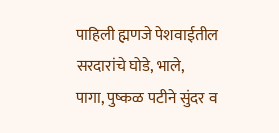पाहिली ह्मणजे पेशवाईतील सरदारांचे घोडे, भाले,
पागा, पुष्कळ पटीने सुंदर व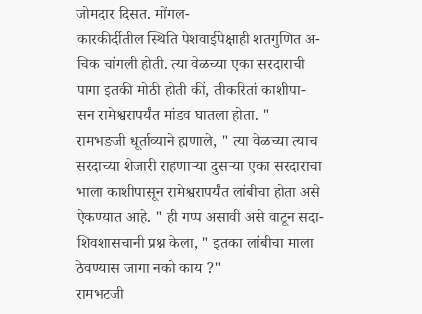जोमदार दिसत. मोंगल-
कारकीर्दीतील स्थिति पेशवाईपेक्षाही शतगुणित अ-
चिक चांगली होती. त्या वेळच्या एका सरदाराची
पागा इतकी मोठी होती कीं, तीकरितां काशीपा-
सन रामेश्वरापर्यंत मांडव घातला होता. "
रामभङजी धूर्ताव्याने ह्मणाले, " त्या वेळच्या त्याच
सरदाच्या शेजारी राहणाऱ्या दुसऱ्या एका सरदाराचा
भाला काशीपासून रामेश्वरापर्यंत लांबीचा होता असे
ऐकण्यात आहे. " ही गप्प असावी असे वाटून सदा-
शिवशासचानी प्रश्न केला, " इतका लांबीचा माला
ठेवण्यास जागा नको काय ?"
रामभटजी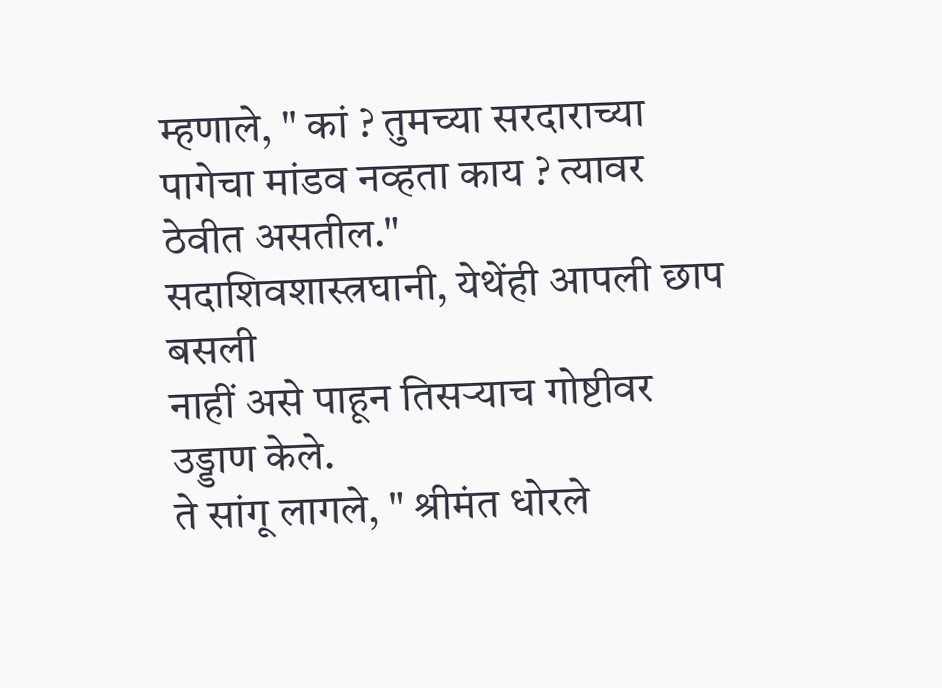म्हणाले, " कां ? तुमच्या सरदाराच्या
पागेचा मांडव नव्हता काय ? त्यावर ठेवीत असतील."
सदाशिवशास्त्रघानी, येथेंही आपली छाप बसली
नाहीं असे पाहून तिसऱ्याच गोष्टीवर उड्डाण केले.
ते सांगू लागले, " श्रीमंत धोरले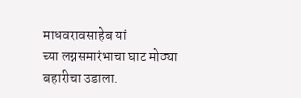माधवरावसाहेब यां
च्या लग्नसमारंभाचा घाट मोठ्या बहारीचा उडाला.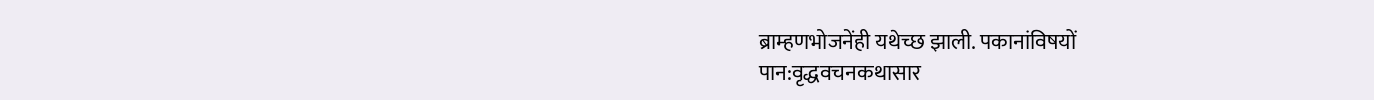ब्राम्हणभोजनेंही यथेच्छ झाली. पकानांविषयों
पान:वृद्धवचनकथासार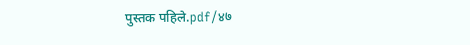पुस्तक पहिले.pdf/४७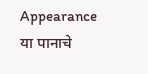Appearance
या पानाचे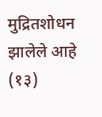मुद्रितशोधन झालेले आहे
(१३)